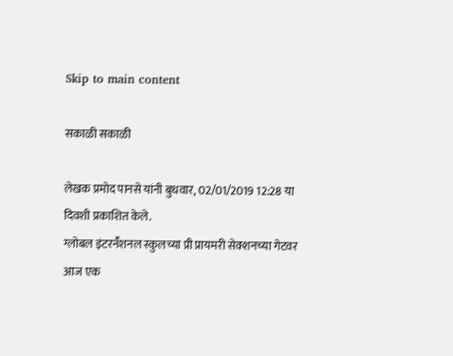Skip to main content

सकाळी सकाळी

लेखक प्रमोद पानसे यांनी बुधवार, 02/01/2019 12:28 या दिवशी प्रकाशित केले.
ग्लोबल इंटरनॕशनल स्कुलच्या प्री प्रायमरी सेक्शनच्या गेटवर आज एक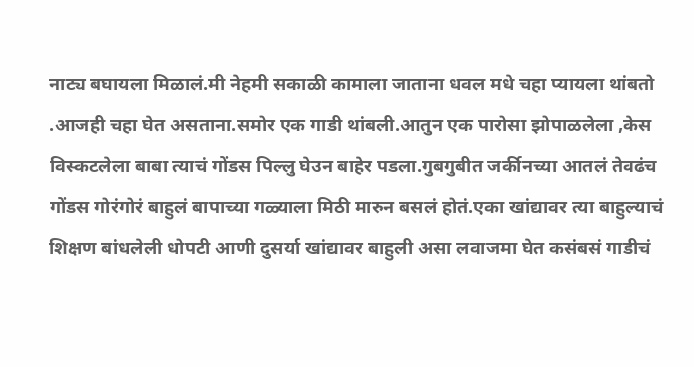नाट्य बघायला मिळालं.मी नेहमी सकाळी कामाला जाताना धवल मधे चहा प्यायला थांबतो .आजही चहा घेत असताना.समोर एक गाडी थांबली.आतुन एक पारोसा झोपाळलेला ,केस विस्कटलेला बाबा त्याचं गोंडस पिल्लु घेउन बाहेर पडला.गुबगुबीत जर्कीनच्या आतलं तेवढंच गोंडस गोरंगोरं बाहुलं बापाच्या गळ्याला मिठी मारुन बसलं होतं.एका खांद्यावर त्या बाहुल्याचं शिक्षण बांधलेली धोपटी आणी दुसर्या खांद्यावर बाहुली असा लवाजमा घेत कसंबसं गाडीचं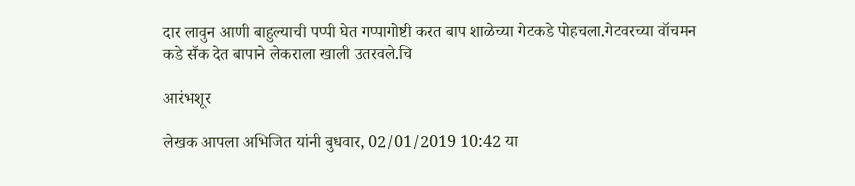दार लावुन आणी बाहुल्याची पप्पी घेत गप्पागोष्टी करत बाप शाळेच्या गेटकडे पोहचला.गेटवरच्या वॉचमन कडे सॕक देत बापाने लेकराला खाली उतरवले.चि

आरंभशूर

लेखक आपला अभिजित यांनी बुधवार, 02/01/2019 10:42 या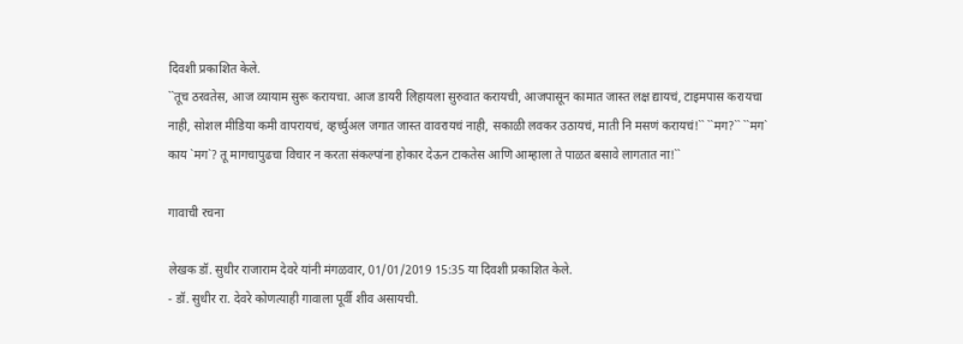दिवशी प्रकाशित केले.
``तूच ठरवतेस, आज व्यायाम सुरू करायचा. आज डायरी लिहायला सुरुवात करायची, आजपासून कामात जास्त लक्ष द्यायचं, टाइमपास करायचा नाही, सोशल मीडिया कमी वापरायचं, व्हर्च्युअल जगात जास्त वावरायचं नाही, सकाळी लवकर उठायचं, माती नि मसणं करायचं!`` ``मग?`` ``मग` काय `मग`? तू मागचापुढचा विचार न करता संकल्पांना होकार देऊन टाकतेस आणि आम्हाला ते पाळत बसावे लागतात ना!``

गावाची रचना

लेखक डॉ. सुधीर राजाराम देवरे यांनी मंगळवार, 01/01/2019 15:35 या दिवशी प्रकाशित केले.
- डॉ. सुधीर रा. देवरे कोणत्याही गावाला पूर्वी शीव असायची.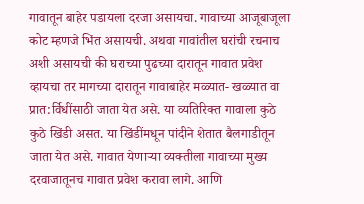गावातून बाहेर पडायला दरजा असायचा. गावाच्या आजूबाजूला कोट म्हणजे भिंत असायची. अथवा गावांतील घरांची रचनाच अशी असायची की घराच्या पुढच्या दारातून गावात प्रवेश व्हायचा तर मागच्या दारातून गावाबाहेर मळ्यात- खळ्यात वा प्रात:र्विधींसाठी जाता येत असे. या व्यतिरिक्‍त गावाला कुठे कुठे‍ खिंडी असत. या खिंडींमधून पांदीने शेतात बैलगाडीतून जाता येत असे. गावात येणार्‍या व्यक्‍तीला गावाच्या मुख्य दरवाजातूनच गावात प्रवेश करावा लागे. आणि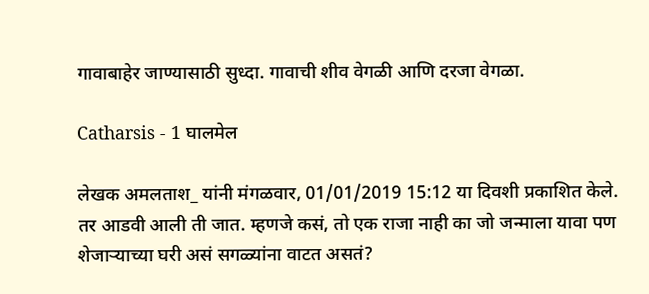गावाबाहेर जाण्यासाठी सुध्दा. गावाची शीव वेगळी आणि दरजा वेगळा.

Catharsis - 1 घालमेल

लेखक अमलताश_ यांनी मंगळवार, 01/01/2019 15:12 या दिवशी प्रकाशित केले.
तर आडवी आली ती जात. म्हणजे कसं, तो एक राजा नाही का जो जन्माला यावा पण शेजाऱ्याच्या घरी असं सगळ्यांना वाटत असतं?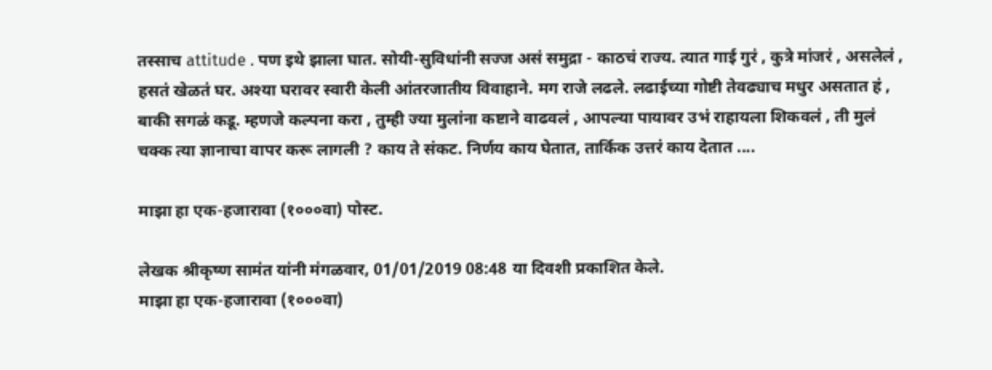तस्साच attitude . पण इथे झाला घात. सोयी-सुविधांनी सज्ज असं समुद्रा - काठचं राज्य. त्यात गाई गुरं , कुत्रे मांजरं , असलेलं , हसतं खेळतं घर. अश्या घरावर स्वारी केली आंतरजातीय विवाहाने. मग राजे लढले. लढाईच्या गोष्टी तेवढ्याच मधुर असतात हं , बाकी सगळं कडू. म्हणजे कल्पना करा , तुम्ही ज्या मुलांना कष्टाने वाढवलं , आपल्या पायावर उभं राहायला शिकवलं , ती मुलं चक्क त्या ज्ञानाचा वापर करू लागली ? काय ते संकट. निर्णय काय घेतात, तार्किक उत्तरं काय देतात ....

माझा हा एक-हजारावा (१०००वा) पोस्ट.

लेखक श्रीकृष्ण सामंत यांनी मंगळवार, 01/01/2019 08:48 या दिवशी प्रकाशित केले.
माझा हा एक-हजारावा (१०००वा)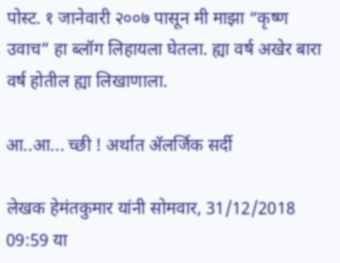पोस्ट. १ जानेवारी २००७ पासून मी माझा “कृष्ण उवाच” हा ब्लॉग लिहायला घेतला. ह्या वर्ष अखेर बारा वर्ष होतील ह्या लिखाणाला.

आ..आ... च्छी ! अर्थात अ‍ॅलर्जिक सर्दी

लेखक हेमंतकुमार यांनी सोमवार, 31/12/2018 09:59 या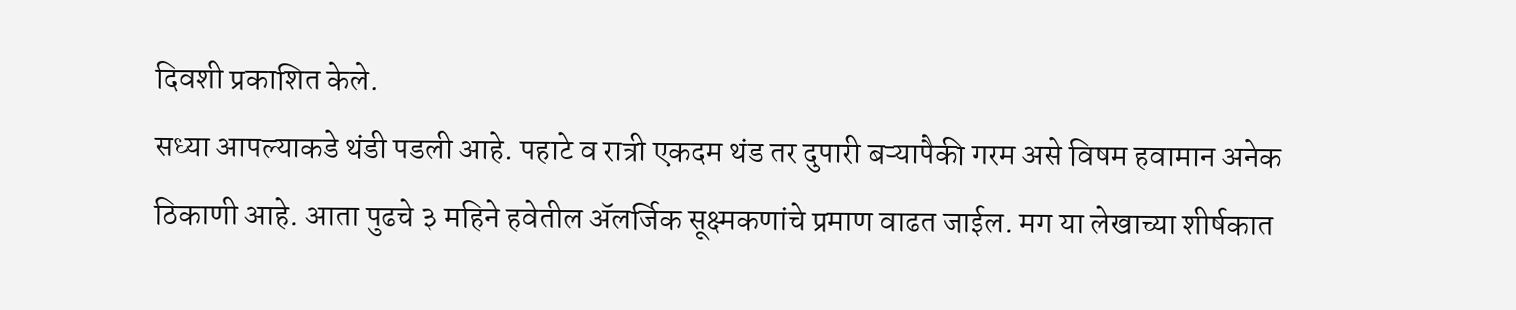दिवशी प्रकाशित केले.
सध्या आपल्याकडे थंडी पडली आहे. पहाटे व रात्री एकदम थंड तर दुपारी बऱ्यापैकी गरम असे विषम हवामान अनेक ठिकाणी आहे. आता पुढचे ३ महिने हवेतील अ‍ॅलर्जिक सूक्ष्मकणांचे प्रमाण वाढत जाईल. मग या लेखाच्या शीर्षकात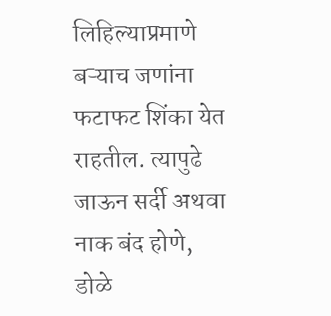लिहिल्याप्रमाणे बऱ्याच जणांना फटाफट शिंका येत राहतील. त्यापुढे जाऊन सर्दी अथवा नाक बंद होणे, डोळे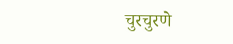चुरचुरणे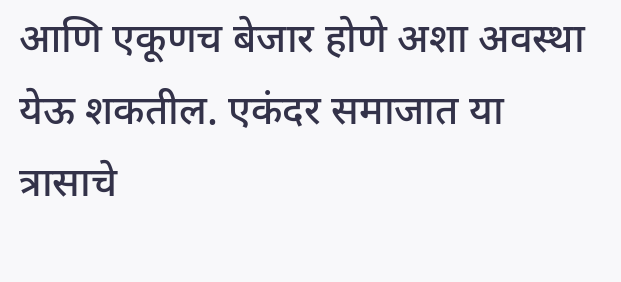आणि एकूणच बेजार होणे अशा अवस्था येऊ शकतील. एकंदर समाजात या त्रासाचे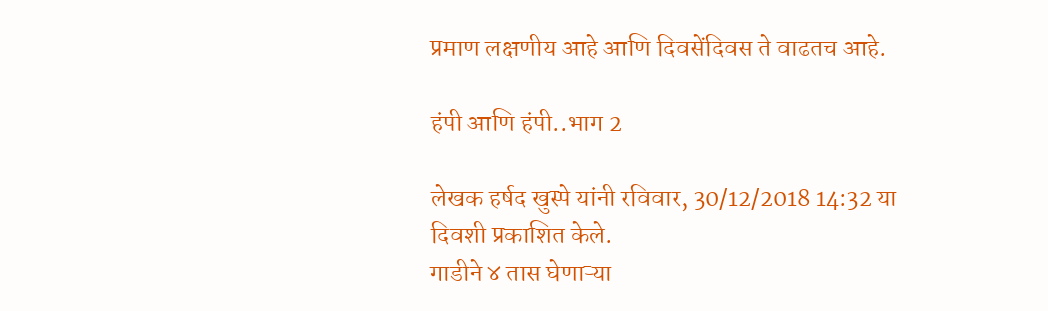प्रमाण लक्षणीय आहे आणि दिवसेंदिवस ते वाढतच आहे.

हंपी आणि हंपी..भाग 2

लेखक हर्षद खुस्पे यांनी रविवार, 30/12/2018 14:32 या दिवशी प्रकाशित केले.
गाडीने ४ तास घेणाऱ्या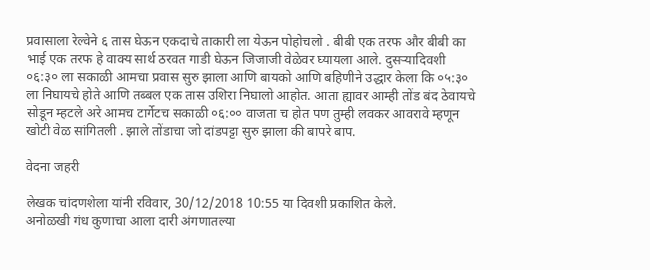प्रवासाला रेल्वेने ६ तास घेऊन एकदाचे ताकारी ला येऊन पोहोचलो . बीबी एक तरफ और बीबी का भाई एक तरफ हे वाक्य सार्थ ठरवत गाडी घेऊन जिजाजी वेळेवर घ्यायला आले. दुसऱ्यादिवशी ०६:३० ला सकाळी आमचा प्रवास सुरु झाला आणि बायको आणि बहिणीने उद्धार केला कि ०५:३० ला निघायचे होते आणि तब्बल एक तास उशिरा निघालो आहोत. आता ह्यावर आम्ही तोंड बंद ठेवायचे सोडून म्हटले अरे आमच टार्गेटच सकाळी ०६:०० वाजता च होत पण तुम्ही लवकर आवरावे म्हणून खोटी वेळ सांगितली . झाले तोंडाचा जो दांडपट्टा सुरु झाला की बापरे बाप.

वेदना जहरी

लेखक चांदणशेला यांनी रविवार, 30/12/2018 10:55 या दिवशी प्रकाशित केले.
अनोळखी गंध कुणाचा आला दारी अंगणातल्या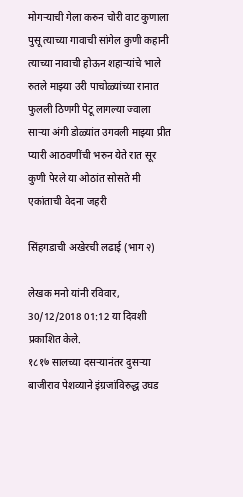मोगऱ्याची गेला करुन चोरी वाट कुणाला पुसू त्याच्या गावाची सांगेल कुणी कहानी त्याच्या नावाची होऊन शहाऱ्यांचे भाले रुतले माझ्या उरी पाचोळ्यांच्या रानात फुलली ठिणगी पेटू लागल्या ज्वाला साऱ्या अंगी डोळ्यांत उगवली माझ्या प्रीत प्यारी आठवणींची भरुन येते रात सूर कुणी पेरले या ओठांत सोसते मी एकांताची वेदना जहरी

सिंहगडाची अखेरची लढाई (भाग २)

लेखक मनो यांनी रविवार, 30/12/2018 01:12 या दिवशी प्रकाशित केले.
१८१७ सालच्या दसऱ्यानंतर दुसऱ्या बाजीराव पेशव्याने इंग्रजांविरुद्ध उघड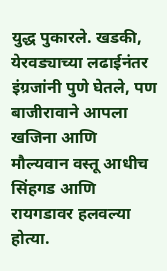युद्ध पुकारले. खडकी, येरवड्याच्या लढाईनंतर इंग्रजांनी पुणे घेतले, पण बाजीरावाने आपला खजिना आणि मौल्यवान वस्तू आधीच सिंहगड आणि रायगडावर हलवल्या होत्या.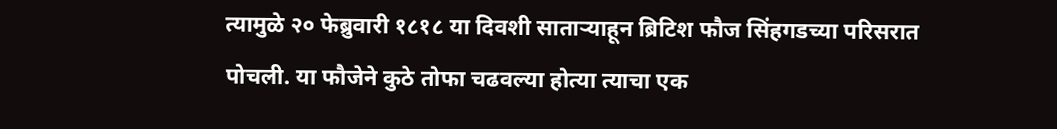त्यामुळे २० फेब्रुवारी १८१८ या दिवशी साताऱ्याहून ब्रिटिश फौज सिंहगडच्या परिसरात पोचली. या फौजेने कुठे तोफा चढवल्या होत्या त्याचा एक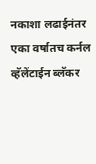नकाशा लढाईनंतर एका वर्षातच कर्नल व्हॅलेंटाईन ब्लॅकर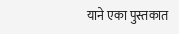याने एका पुस्तकात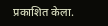प्रकाशित केला.